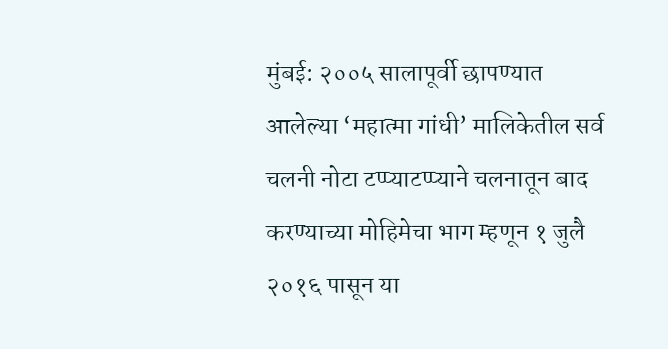मुंबई: २००५ सालापूर्वी छापण्यात आलेल्या ‘महात्मा गांधी’ मालिकेतील सर्व चलनी नोटा टप्प्याटप्प्याने चलनातून बाद करण्याच्या मोहिमेचा भाग म्हणून १ जुलै २०१६ पासून या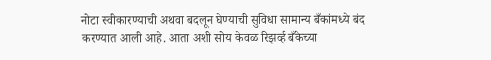नोटा स्वीकारण्याची अथवा बदलून घेण्याची सुविधा सामान्य बँकांमध्ये बंद करण्यात आली आहे. आता अशी सोय केवळ रिझर्व्ह बँकेच्या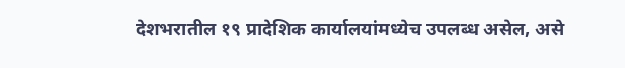देशभरातील १९ प्रादेशिक कार्यालयांमध्येच उपलब्ध असेल, असे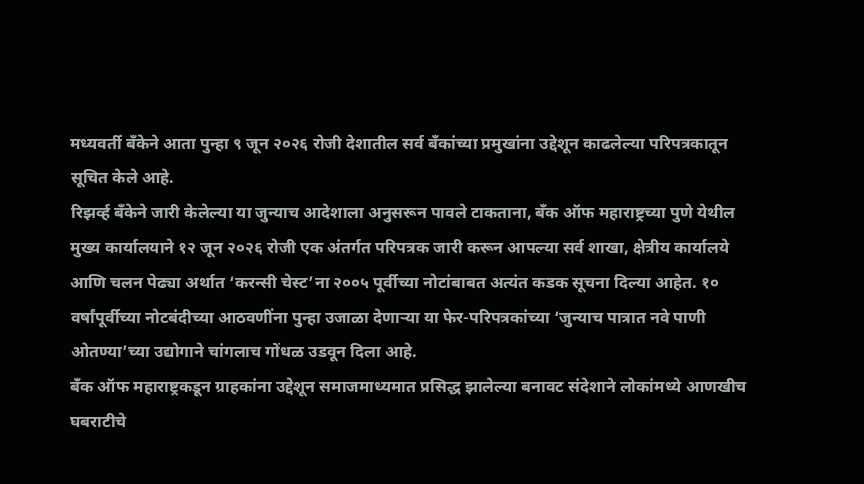मध्यवर्ती बँकेने आता पुन्हा ९ जून २०२६ रोजी देशातील सर्व बँकांच्या प्रमुखांना उद्देशून काढलेल्या परिपत्रकातून सूचित केले आहे.
रिझर्व्ह बँकेने जारी केलेल्या या जुन्याच आदेशाला अनुसरून पावले टाकताना, बँक ऑफ महाराष्ट्रच्या पुणे येथील मुख्य कार्यालयाने १२ जून २०२६ रोजी एक अंतर्गत परिपत्रक जारी करून आपल्या सर्व शाखा, क्षेत्रीय कार्यालये आणि चलन पेढ्या अर्थात ‘करन्सी चेस्ट’ना २००५ पूर्वीच्या नोटांबाबत अत्यंत कडक सूचना दिल्या आहेत. १० वर्षांपूर्वीच्या नोटबंदीच्या आठवणींना पुन्हा उजाळा देणाऱ्या या फेर-परिपत्रकांच्या ‘जुन्याच पात्रात नवे पाणी ओतण्या’च्या उद्योगाने चांगलाच गोंधळ उडवून दिला आहे.
बँक ऑफ महाराष्ट्रकडून ग्राहकांना उद्देशून समाजमाध्यमात प्रसिद्ध झालेल्या बनावट संदेशाने लोकांमध्ये आणखीच घबराटीचे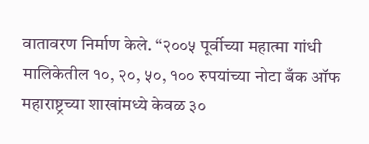वातावरण निर्माण केले. “२००५ पूर्वीच्या महात्मा गांधी मालिकेतील १०, २०, ५०, १०० रुपयांच्या नोटा बँक ऑफ महाराष्ट्रच्या शाखांमध्ये केवळ ३०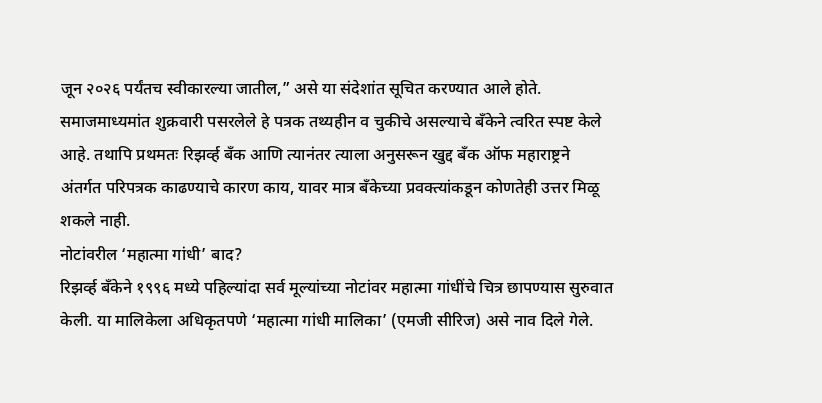जून २०२६ पर्यंतच स्वीकारल्या जातील,” असे या संदेशांत सूचित करण्यात आले होते. समाजमाध्यमांत शुक्रवारी पसरलेले हे पत्रक तथ्यहीन व चुकीचे असल्याचे बँकेने त्वरित स्पष्ट केले आहे. तथापि प्रथमतः रिझर्व्ह बँक आणि त्यानंतर त्याला अनुसरून खुद्द बँक ऑफ महाराष्ट्रने अंतर्गत परिपत्रक काढण्याचे कारण काय, यावर मात्र बँकेच्या प्रवक्त्यांकडून कोणतेही उत्तर मिळू शकले नाही.
नोटांवरील ‘महात्मा गांधी’ बाद?
रिझर्व्ह बँकेने १९९६ मध्ये पहिल्यांदा सर्व मूल्यांच्या नोटांवर महात्मा गांधींचे चित्र छापण्यास सुरुवात केली. या मालिकेला अधिकृतपणे ‘महात्मा गांधी मालिका’ (एमजी सीरिज) असे नाव दिले गेले.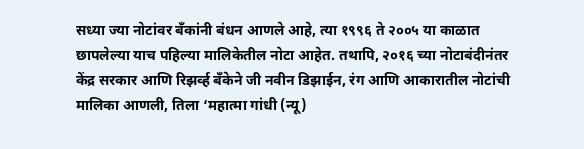सध्या ज्या नोटांवर बँकांनी बंधन आणले आहे, त्या १९९६ ते २००५ या काळात छापलेल्या याच पहिल्या मालिकेतील नोटा आहेत. तथापि, २०१६ च्या नोटाबंदीनंतर केंद्र सरकार आणि रिझर्व्ह बँकेने जी नवीन डिझाईन, रंग आणि आकारातील नोटांची मालिका आणली, तिला ‘महात्मा गांधी (न्यू)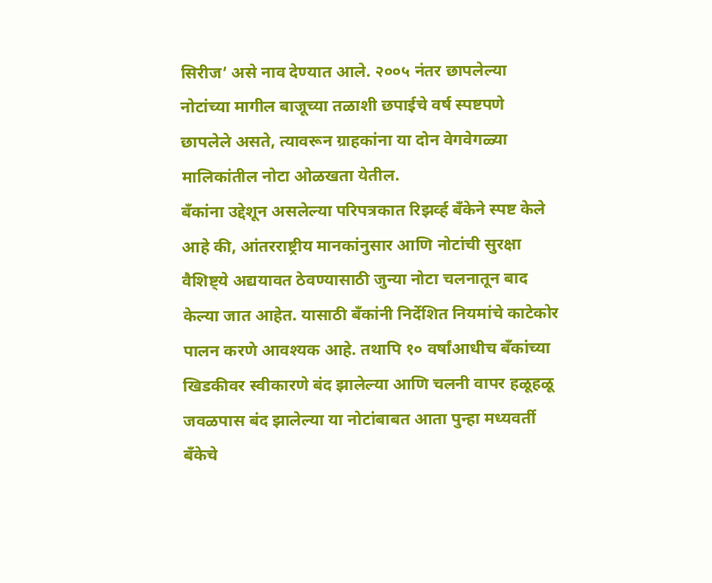सिरीज’ असे नाव देण्यात आले. २००५ नंतर छापलेल्या नोटांच्या मागील बाजूच्या तळाशी छपाईचे वर्ष स्पष्टपणे छापलेले असते, त्यावरून ग्राहकांना या दोन वेगवेगळ्या मालिकांतील नोटा ओळखता येतील.
बँकांना उद्देशून असलेल्या परिपत्रकात रिझर्व्ह बँकेने स्पष्ट केले आहे की, आंतरराष्ट्रीय मानकांनुसार आणि नोटांची सुरक्षा वैशिष्ट्ये अद्ययावत ठेवण्यासाठी जुन्या नोटा चलनातून बाद केल्या जात आहेत. यासाठी बँकांनी निर्देशित नियमांचे काटेकोर पालन करणे आवश्यक आहे. तथापि १० वर्षांआधीच बँकांच्या खिडकीवर स्वीकारणे बंद झालेल्या आणि चलनी वापर हळूहळू जवळपास बंद झालेल्या या नोटांबाबत आता पुन्हा मध्यवर्ती बँकेचे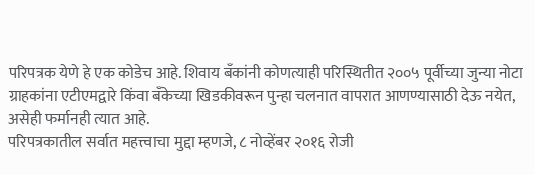परिपत्रक येणे हे एक कोडेच आहे. शिवाय बँकांनी कोणत्याही परिस्थितीत २००५ पूर्वीच्या जुन्या नोटा ग्राहकांना एटीएमद्वारे किंवा बँकेच्या खिडकीवरून पुन्हा चलनात वापरात आणण्यासाठी देऊ नयेत, असेही फर्मानही त्यात आहे.
परिपत्रकातील सर्वात महत्त्वाचा मुद्दा म्हणजे, ८ नोव्हेंबर २०१६ रोजी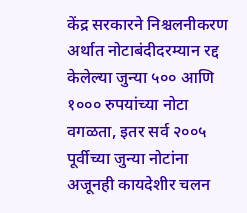केंद्र सरकारने निश्चलनीकरण अर्थात नोटाबंदीदरम्यान रद्द केलेल्या जुन्या ५०० आणि १००० रुपयांच्या नोटा वगळता, इतर सर्व २००५ पूर्वीच्या जुन्या नोटांना अजूनही कायदेशीर चलन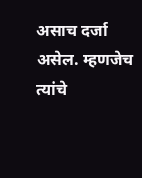असाच दर्जा असेल. म्हणजेच त्यांचे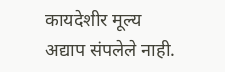कायदेशीर मूल्य अद्याप संपलेले नाही.